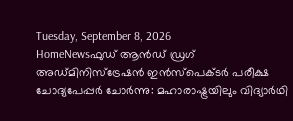Tuesday, September 8, 2026
HomeNewsഫുഡ് ആൻഡ് ഡ്രഗ് അഡ്മിനിസ്ട്രേഷൻ ഇൻസ്പെക്ടർ പരീക്ഷ ചോദ്യപേപ്പർ ചോർന്നു: മഹാരാഷ്ട്രയിലും വിദ്യാർഥി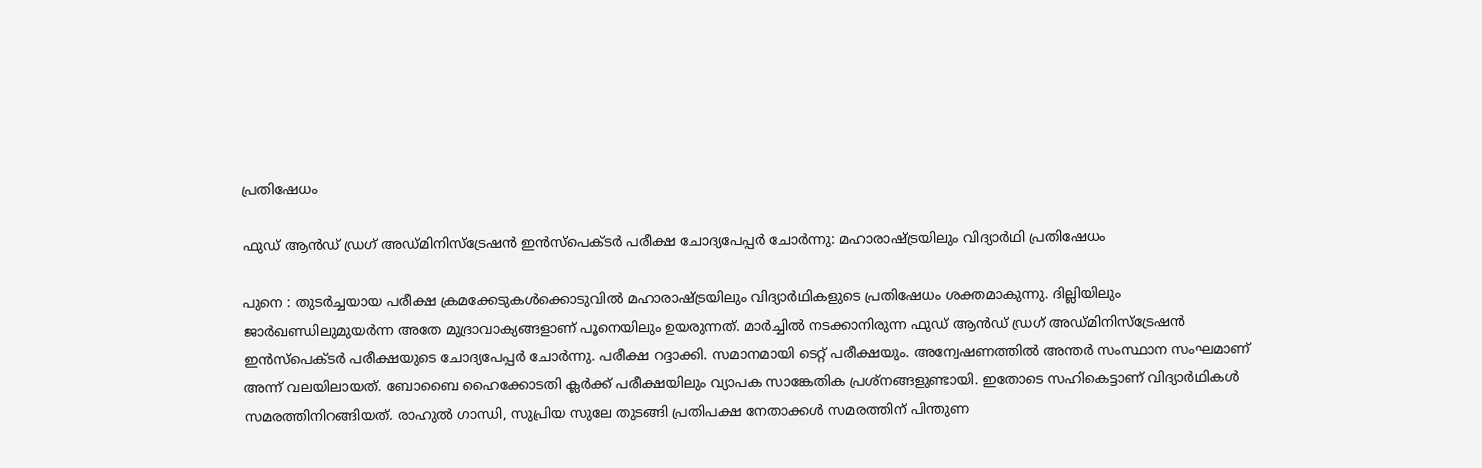പ്രതിഷേധം

ഫുഡ് ആൻഡ് ഡ്രഗ് അഡ്മിനിസ്ട്രേഷൻ ഇൻസ്പെക്ടർ പരീക്ഷ ചോദ്യപേപ്പർ ചോർന്നു: മഹാരാഷ്ട്രയിലും വിദ്യാർഥി പ്രതിഷേധം

പുനെ : തുടർച്ചയായ പരീക്ഷ ക്രമക്കേടുകൾക്കൊടുവിൽ മഹാരാഷ്ട്രയിലും വിദ്യാർഥികളുടെ പ്രതിഷേധം ശക്തമാകുന്നു. ദില്ലിയിലും ജാർഖണ്ഡിലുമുയർന്ന അതേ മുദ്രാവാക്യങ്ങളാണ് പൂനെയിലും ഉയരുന്നത്. മാർച്ചിൽ നടക്കാനിരുന്ന ഫുഡ് ആൻഡ് ഡ്രഗ് അഡ്മിനിസ്ട്രേഷൻ ഇൻസ്പെക്ടർ പരീക്ഷയുടെ ചോദ്യപേപ്പർ ചോർന്നു. പരീക്ഷ റദ്ദാക്കി. സമാനമായി ടെറ്റ് പരീക്ഷയും. അന്വേഷണത്തിൽ അന്തർ സംസ്ഥാന സംഘമാണ് അന്ന് വലയിലായത്. ബോബൈ ഹൈക്കോടതി ക്ലർക്ക് പരീക്ഷയിലും വ്യാപക സാങ്കേതിക പ്രശ്നങ്ങളുണ്ടായി. ഇതോടെ സഹികെട്ടാണ് വിദ്യാർഥികൾ സമരത്തിനിറങ്ങിയത്. രാഹുൽ ഗാന്ധി, സുപ്രിയ സുലേ തുടങ്ങി പ്രതിപക്ഷ നേതാക്കൾ സമരത്തിന് പിന്തുണ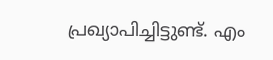പ്രഖ്യാപിച്ചിട്ടുണ്ട്. എം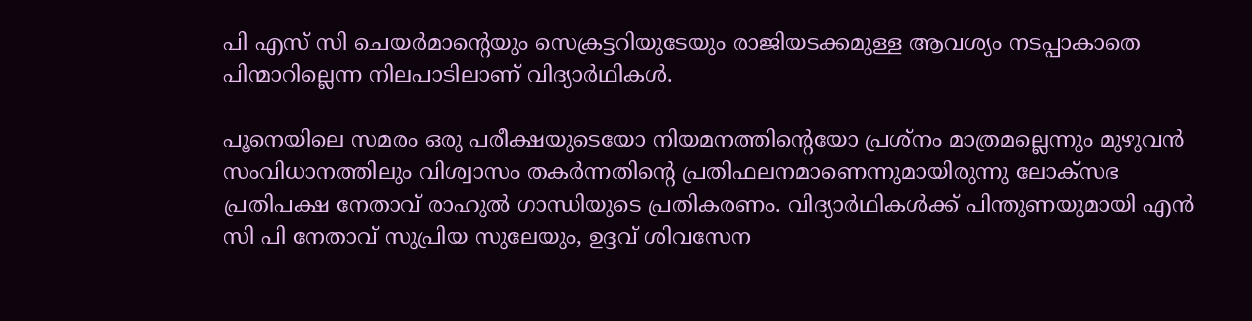പി എസ് സി ചെയർമാന്റെയും സെക്രട്ടറിയുടേയും രാജിയടക്കമുള്ള ആവശ്യം നടപ്പാകാതെ പിന്മാറില്ലെന്ന നിലപാടിലാണ് വിദ്യാർഥികൾ.

പൂനെയിലെ സമരം ഒരു പരീക്ഷയുടെയോ നിയമനത്തിന്‍റെയോ പ്രശ്നം മാത്രമല്ലെന്നും മുഴുവൻ സംവിധാനത്തിലും വിശ്വാസം തകർന്നതിന്റെ പ്രതിഫലനമാണെന്നുമായിരുന്നു ലോക്സഭ പ്രതിപക്ഷ നേതാവ് രാഹുൽ ഗാന്ധിയുടെ പ്രതികരണം. വിദ്യാർഥികൾക്ക് പിന്തുണയുമായി എൻ സി പി നേതാവ് സുപ്രിയ സുലേയും, ഉദ്ദവ് ശിവസേന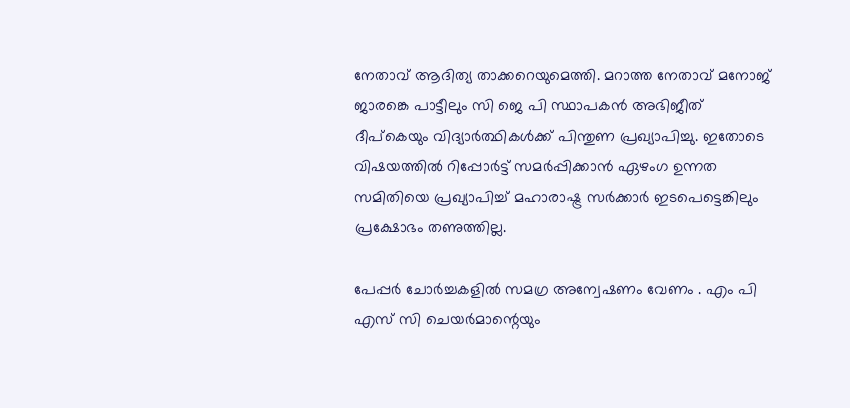നേതാവ് ആദിത്യ താക്കറെയുമെത്തി. മറാത്ത നേതാവ് മനോജ് ജാരങ്കെ പാട്ടീലും സി ജെ പി സ്ഥാപകൻ അഭിജീത് ദീപ്കെയും വിദ്യാർത്ഥികൾക്ക് പിന്തുണ പ്രഖ്യാപിച്ചു. ഇതോടെ വിഷയത്തിൽ റിപ്പോർട്ട് സമർപ്പിക്കാൻ ഏഴംഗ ഉന്നത സമിതിയെ പ്രഖ്യാപിച്ച് മഹാരാഷ്ട്ര സർക്കാർ ഇടപെട്ടെങ്കിലും പ്രക്ഷോഭം തണുത്തില്ല.

പേപ്പർ ചോർച്ചകളിൽ സമഗ്ര അന്വേഷണം വേണം . എം പി എസ് സി ചെയർമാന്റെയും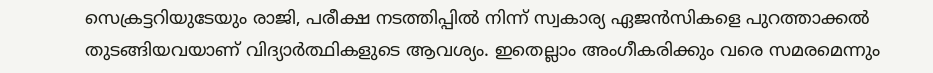സെക്രട്ടറിയുടേയും രാജി, പരീക്ഷ നടത്തിപ്പിൽ നിന്ന് സ്വകാര്യ ഏജൻസികളെ പുറത്താക്കൽ തുടങ്ങിയവയാണ് വിദ്യാർത്ഥികളുടെ ആവശ്യം. ഇതെല്ലാം അംഗീകരിക്കും വരെ സമരമെന്നും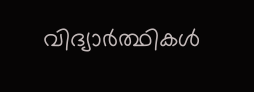വിദ്യാർത്ഥികൾ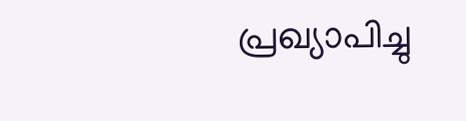പ്രഖ്യാപിച്ചു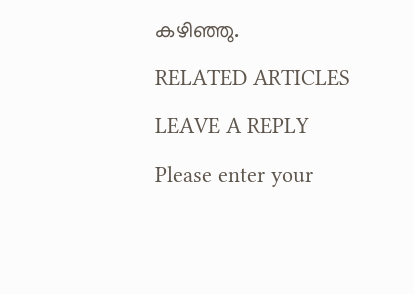കഴിഞ്ഞു.

RELATED ARTICLES

LEAVE A REPLY

Please enter your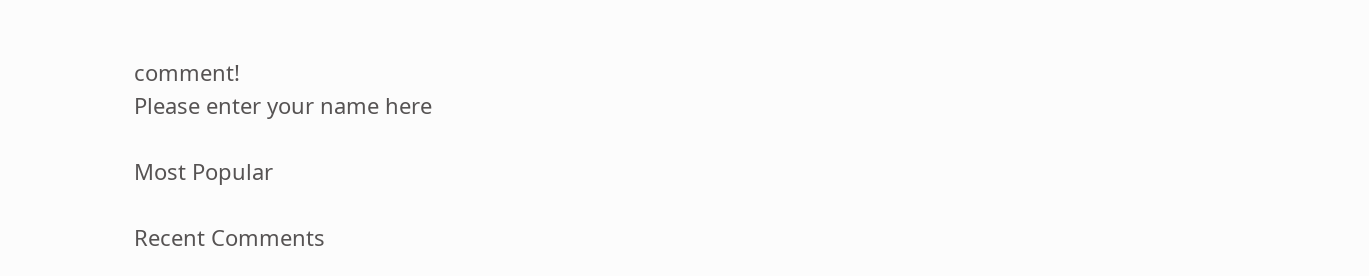comment!
Please enter your name here

Most Popular

Recent Comments